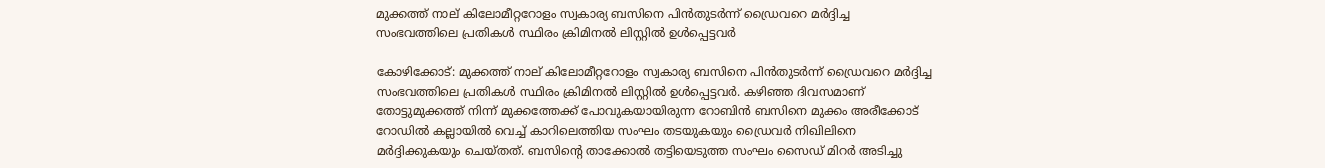മുക്കത്ത് നാല് കിലോമീറ്ററോളം സ്വകാര്യ ബസിനെ പിന്‍തുടര്‍ന്ന് ഡ്രൈവറെ മര്‍ദ്ദിച്ച സംഭവത്തിലെ പ്രതികള്‍ സ്ഥിരം ക്രിമിനല്‍ ലിസ്റ്റില്‍ ഉള്‍പ്പെട്ടവര്‍

കോഴിക്കോട്: മുക്കത്ത് നാല് കിലോമീറ്ററോളം സ്വകാര്യ ബസിനെ പിന്‍തുടര്‍ന്ന് ഡ്രൈവറെ മര്‍ദ്ദിച്ച സംഭവത്തിലെ പ്രതികള്‍ സ്ഥിരം ക്രിമിനല്‍ ലിസ്റ്റില്‍ ഉള്‍പ്പെട്ടവര്‍. കഴിഞ്ഞ ദിവസമാണ് തോട്ടുമുക്കത്ത് നിന്ന് മുക്കത്തേക്ക് പോവുകയായിരുന്ന റോബിന്‍ ബസിനെ മുക്കം അരീക്കോട് റോഡില്‍ കല്ലായില്‍ വെച്ച് കാറിലെത്തിയ സംഘം തടയുകയും ഡ്രൈവര്‍ നിഖിലിനെ മര്‍ദ്ദിക്കുകയും ചെയ്തത്. ബസിന്റെ താക്കോല്‍ തട്ടിയെടുത്ത സംഘം സൈഡ് മിറര്‍ അടിച്ചു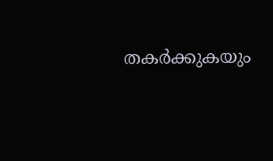തകര്‍ക്കുകയും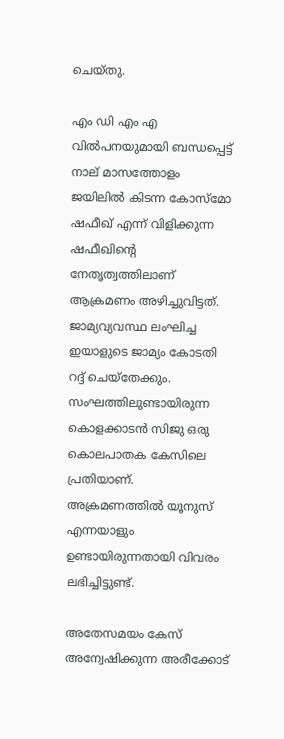ചെയ്തു.

എം ഡി എം എ വില്‍പനയുമായി ബന്ധപ്പെട്ട് നാല് മാസത്തോളം ജയിലില്‍ കിടന്ന കോസ്‌മോ ഷഫീഖ് എന്ന് വിളിക്കുന്ന ഷഫീഖിന്റെ നേതൃത്വത്തിലാണ് ആക്രമണം അഴിച്ചുവിട്ടത്. ജാമ്യവ്യവസ്ഥ ലംഘിച്ച ഇയാളുടെ ജാമ്യം കോടതി റദ്ദ് ചെയ്‌തേക്കും. സംഘത്തിലുണ്ടായിരുന്ന കൊളക്കാടന്‍ സിജു ഒരു കൊലപാതക കേസിലെ പ്രതിയാണ്. അക്രമണത്തില്‍ യൂനുസ് എന്നയാളും ഉണ്ടായിരുന്നതായി വിവരം ലഭിച്ചിട്ടുണ്ട്.

അതേസമയം കേസ് അന്വേഷിക്കുന്ന അരീക്കോട്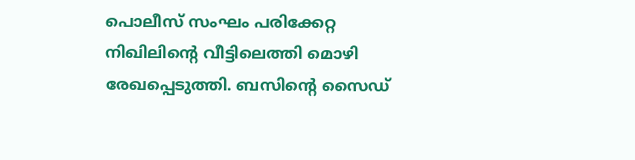പൊലീസ് സംഘം പരിക്കേറ്റ നിഖിലിന്റെ വീട്ടിലെത്തി മൊഴി രേഖപ്പെടുത്തി. ബസിന്റെ സൈഡ്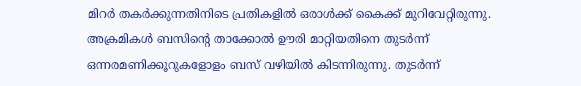മിറര്‍ തകര്‍ക്കുന്നതിനിടെ പ്രതികളില്‍ ഒരാള്‍ക്ക് കൈക്ക് മുറിവേറ്റിരുന്നു. അക്രമികള്‍ ബസിന്റെ താക്കോല്‍ ഊരി മാറ്റിയതിനെ തുടര്‍ന്ന് ഒന്നരമണിക്കൂറുകളോളം ബസ് വഴിയില്‍ കിടന്നിരുന്നു. തുടര്‍ന്ന്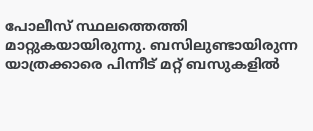പോലീസ് സ്ഥലത്തെത്തി മാറ്റുകയായിരുന്നു. ബസിലുണ്ടായിരുന്ന യാത്രക്കാരെ പിന്നീട് മറ്റ് ബസുകളില്‍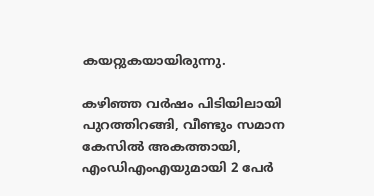കയറ്റുകയായിരുന്നു.

കഴിഞ്ഞ വര്‍ഷം പിടിയിലായി പുറത്തിറങ്ങി, വീണ്ടും സമാന കേസിൽ അകത്തായി, എംഡിഎംഎയുമായി 2 പേ‌‍ര്‍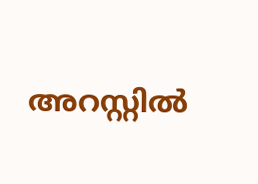അറസ്റ്റിൽ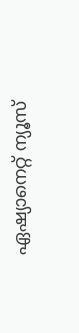ഏഷ്യാനെറ്റ് ന്യൂസ്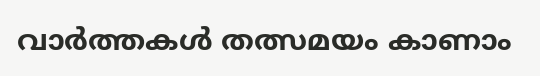വാർത്തകൾ തത്സമയം കാണാം